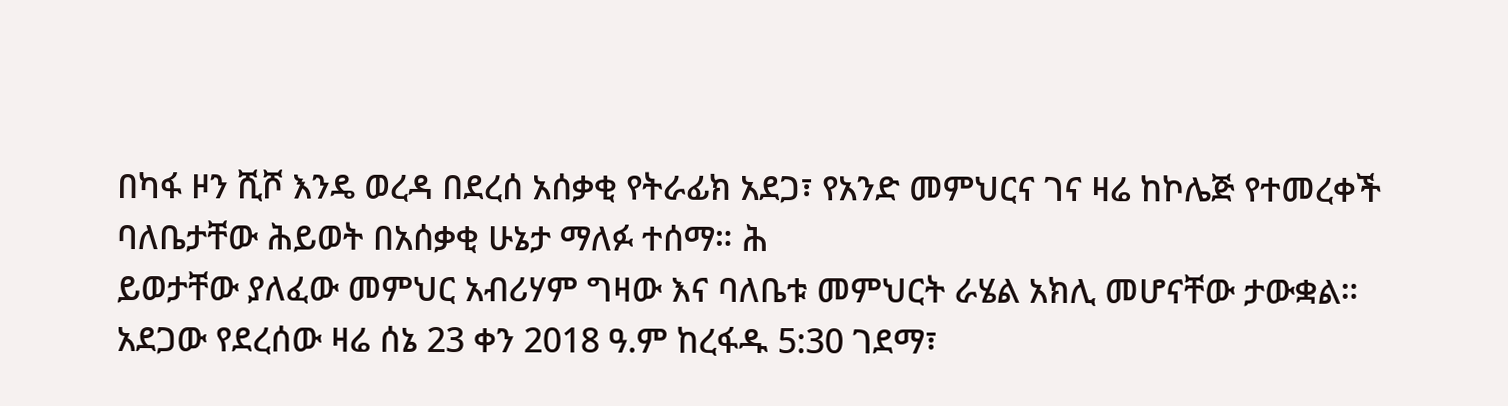በካፋ ዞን ሺሾ እንዴ ወረዳ በደረሰ አሰቃቂ የትራፊክ አደጋ፣ የአንድ መምህርና ገና ዛሬ ከኮሌጅ የተመረቀች ባለቤታቸው ሕይወት በአሰቃቂ ሁኔታ ማለፉ ተሰማ። ሕ
ይወታቸው ያለፈው መምህር አብሪሃም ግዛው እና ባለቤቱ መምህርት ራሄል አክሊ መሆናቸው ታውቋል።
አደጋው የደረሰው ዛሬ ሰኔ 23 ቀን 2018 ዓ.ም ከረፋዱ 5:30 ገደማ፣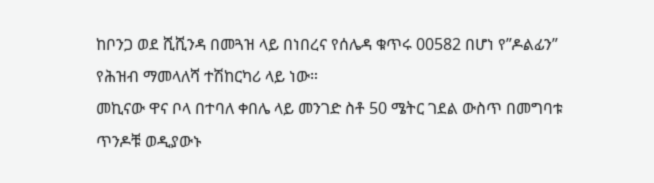ከቦንጋ ወደ ሺሺንዳ በመጓዝ ላይ በነበረና የሰሌዳ ቁጥሩ 00582 በሆነ የ”ዶልፊን” የሕዝብ ማመላለሻ ተሽከርካሪ ላይ ነው።
መኪናው ዋና ቦላ በተባለ ቀበሌ ላይ መንገድ ስቶ 50 ሜትር ገደል ውስጥ በመግባቱ ጥንዶቹ ወዲያውኑ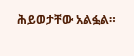ሕይወታቸው አልፏል።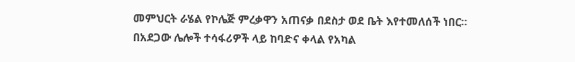መምህርት ራሄል የኮሌጅ ምረቃዋን አጠናቃ በደስታ ወደ ቤት እየተመለሰች ነበር።
በአደጋው ሌሎች ተሳፋሪዎች ላይ ከባድና ቀላል የአካል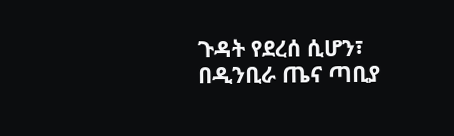ጉዳት የደረሰ ሲሆን፣ በዲንቢራ ጤና ጣቢያ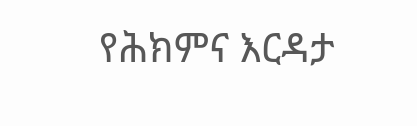የሕክምና እርዳታ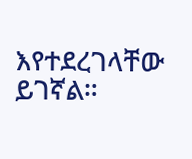እየተደረገላቸው ይገኛል።